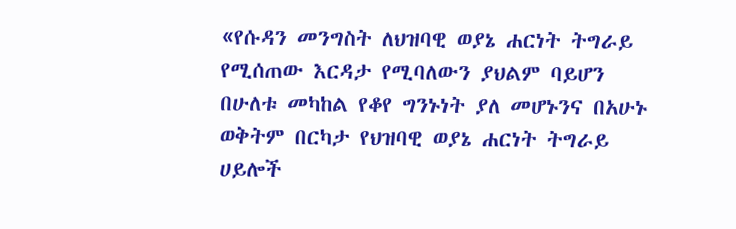«የሱዳን መንግስት ለህዝባዊ ወያኔ ሐርነት ትግራይ የሚሰጠው እርዳታ የሚባለውን ያህልም ባይሆን በሁለቱ መካከል የቆየ ግንኑነት ያለ መሆኑንና በአሁኑ ወቅትም በርካታ የህዝባዊ ወያኔ ሐርነት ትግራይ ሀይሎች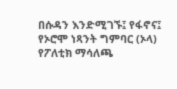በሱዳን እንድሚገኙ፤ የፋኖና፤ የኦሮሞ ነጻንት ግምባር (ኦላ) የፖለቲክ ማሳለጫ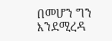በመሆን ግን እንደሚረዳ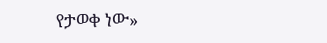የታወቀ ነው»